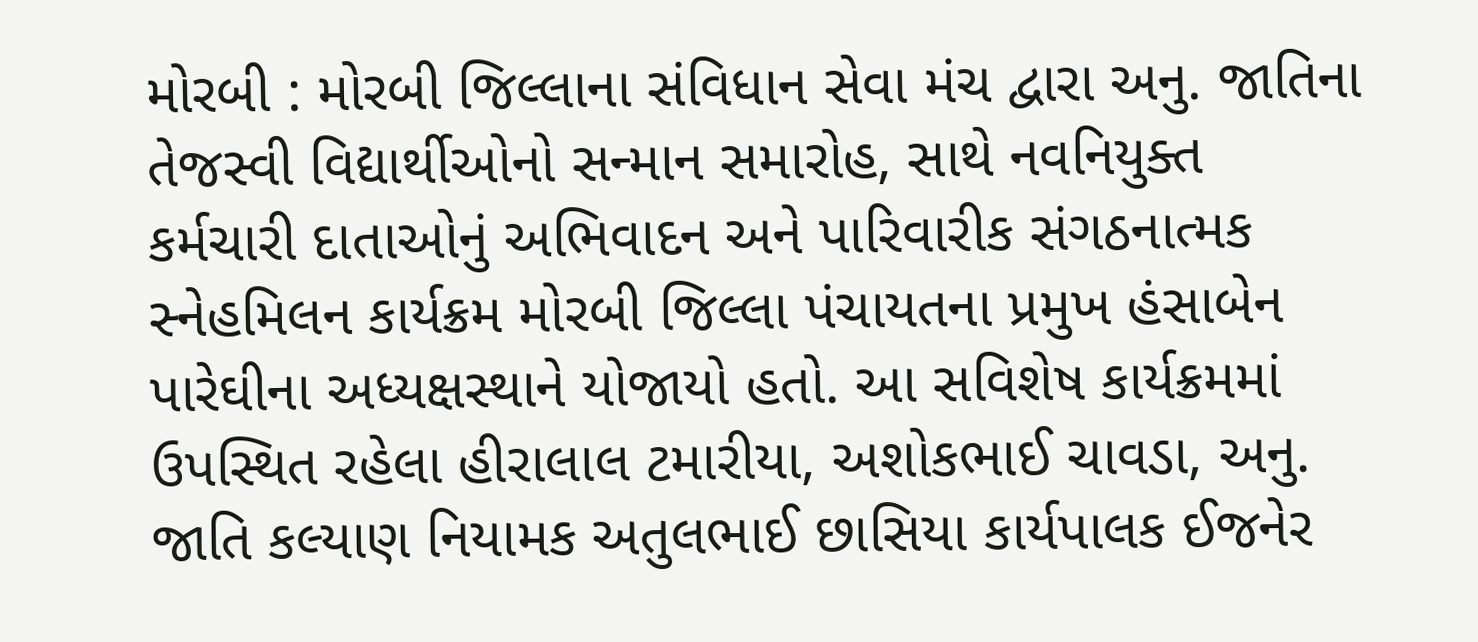મોરબી : મોરબી જિલ્લાના સંવિધાન સેવા મંચ દ્વારા અનુ. જાતિના તેજસ્વી વિદ્યાર્થીઓનો સન્માન સમારોહ, સાથે નવનિયુક્ત કર્મચારી દાતાઓનું અભિવાદન અને પારિવારીક સંગઠનાત્મક સ્નેહમિલન કાર્યક્રમ મોરબી જિલ્લા પંચાયતના પ્રમુખ હંસાબેન પારેઘીના અધ્યક્ષસ્થાને યોજાયો હતો. આ સવિશેષ કાર્યક્રમમાં ઉપસ્થિત રહેલા હીરાલાલ ટમારીયા, અશોકભાઈ ચાવડા, અનુ. જાતિ કલ્યાણ નિયામક અતુલભાઈ છાસિયા કાર્યપાલક ઈજનેર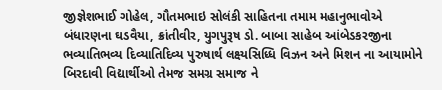જીજ્ઞેશભાઈ ગોહેલ, ગૌતમભાઇ સોલંકી સાહિતના તમામ મહાનુભાવોએ બંધારણના ઘડવૈયા, ક્રાંતીવીર, યુગપુરૂષ ડો. બાબા સાહેબ આંબેડકરજીના ભવ્યાતિભવ્ય દિવ્યાતિદિવ્ય પુરુષાર્થ લક્ષ્યસિધ્ધિ વિઝન અને મિશન ના આયામોને બિરદાવી વિદ્યાર્થીઓ તેમજ સમગ્ર સમાજ ને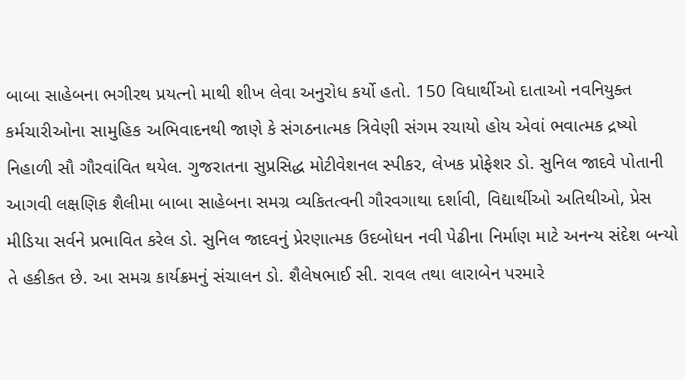બાબા સાહેબના ભગીરથ પ્રયત્નો માથી શીખ લેવા અનુરોધ કર્યો હતો. 150 વિધાર્થીઓ દાતાઓ નવનિયુક્ત કર્મચારીઓના સામુહિક અભિવાદનથી જાણે કે સંગઠનાત્મક ત્રિવેણી સંગમ રચાયો હોય એવાં ભવાત્મક દ્રષ્યો નિહાળી સૌ ગૌરવાંવિત થયેલ. ગુજરાતના સુપ્રસિદ્ધ મોટીવેશનલ સ્પીકર, લેખક પ્રોફેશર ડો. સુનિલ જાદવે પોતાની આગવી લક્ષણિક શૈલીમા બાબા સાહેબના સમગ્ર વ્યકિતત્વની ગૌરવગાથા દર્શાવી, વિદ્યાર્થીઓ અતિથીઓ, પ્રેસ મીડિયા સર્વને પ્રભાવિત કરેલ ડો. સુનિલ જાદવનું પ્રેરણાત્મક ઉદબોધન નવી પેઢીના નિર્માણ માટે અનન્ય સંદેશ બન્યો તે હકીકત છે. આ સમગ્ર કાર્યક્રમનું સંચાલન ડો. શૈલેષભાઈ સી. રાવલ તથા લારાબેન પરમારે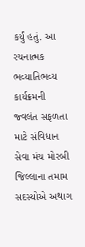કર્યું હતું. આ રચનાત્મક ભવ્યાતિભવ્ય કાર્યક્રમની જ્વલંત સફળતા માટે સંવિધાન સેવા મંચ મોરબી જિલ્લાના તમામ સદસ્યોએ અથાગ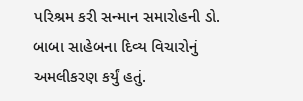પરિશ્રમ કરી સન્માન સમારોહની ડો. બાબા સાહેબના દિવ્ય વિચારોનું અમલીકરણ કર્યું હતું.